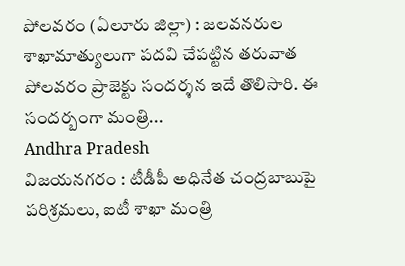పోలవరం (ఏలూరు జిల్లా) : జలవనరుల శాఖామాత్యులుగా పదవి చేపట్టిన తరువాత పోలవరం ప్రాజెక్టు సందర్శన ఇదే తొలిసారి. ఈ సందర్బంగా మంత్రి...
Andhra Pradesh
విజయనగరం : టీడీపీ అధినేత చంద్రబాబుపై పరిశ్రమలు, ఐటీ శాఖా మంత్రి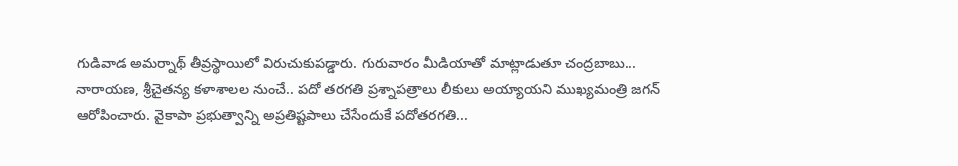గుడివాడ అమర్నాథ్ తీవ్రస్థాయిలో విరుచుకుపడ్డారు. గురువారం మీడియాతో మాట్లాడుతూ చంద్రబాబు...
నారాయణ, శ్రీచైతన్య కళాశాలల నుంచే.. పదో తరగతి ప్రశ్నాపత్రాలు లీకులు అయ్యాయని ముఖ్యమంత్రి జగన్ ఆరోపించారు. వైకాపా ప్రభుత్వాన్ని అప్రతిష్టపాలు చేసేందుకే పదోతరగతి...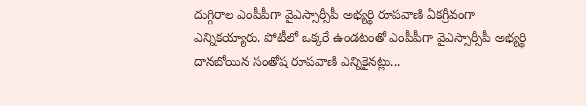దుగ్గిరాల ఎంపీపీగా వైఎస్సార్సీపీ అభ్యర్థి రూపవాణి ఏకగ్రీవంగా ఎన్నికయ్యారు. పోటీలో ఒక్కరే ఉండటంతో ఎంపీపీగా వైఎస్సార్సీపీ అభ్యర్థి దానబోయిన సంతోష రూపవాణి ఎన్నికైనట్లు...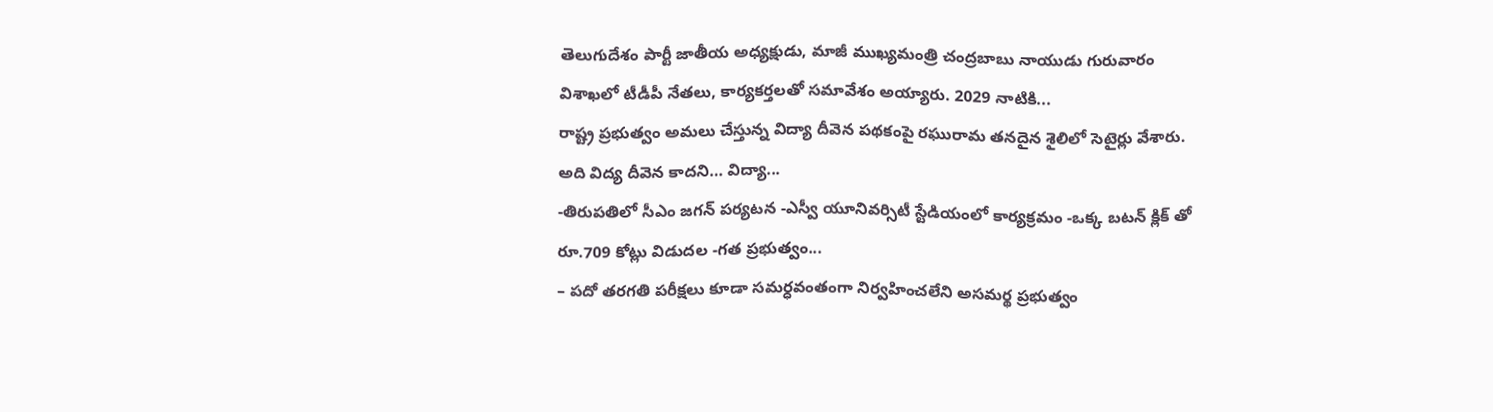తెలుగుదేశం పార్టీ జాతీయ అధ్యక్షుడు, మాజీ ముఖ్యమంత్రి చంద్రబాబు నాయుడు గురువారం విశాఖలో టీడీపీ నేతలు, కార్యకర్తలతో సమావేశం అయ్యారు. 2029 నాటికి...
రాష్ట్ర ప్రభుత్వం అమలు చేస్తున్న విద్యా దీవెన పథకంపై రఘురామ తనదైన శైలిలో సెటైర్లు వేశారు. అది విద్య దీవెన కాదని… విద్యా...
-తిరుపతిలో సీఎం జగన్ పర్యటన -ఎస్వీ యూనివర్సిటీ స్టేడియంలో కార్యక్రమం -ఒక్క బటన్ క్లిక్ తో రూ.709 కోట్లు విడుదల -గత ప్రభుత్వం...
– పదో తరగతి పరీక్షలు కూడా సమర్ధవంతంగా నిర్వహించలేని అసమర్థ ప్రభుత్వం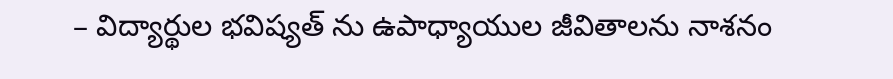– విద్యార్థుల భవిష్యత్ ను ఉపాధ్యాయుల జీవితాలను నాశనం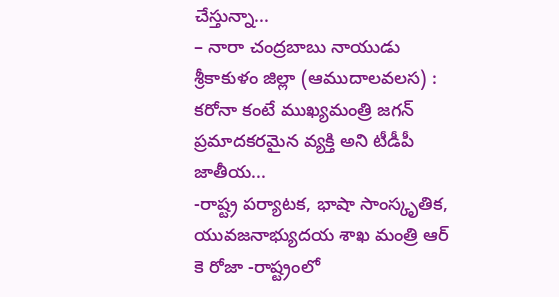చేస్తున్నా...
– నారా చంద్రబాబు నాయుడు శ్రీకాకుళం జిల్లా (ఆముదాలవలస) : కరోనా కంటే ముఖ్యమంత్రి జగన్ ప్రమాదకరమైన వ్యక్తి అని టీడీపీ జాతీయ...
-రాష్ట్ర పర్యాటక, భాషా సాంస్కృతిక, యువజనాభ్యుదయ శాఖ మంత్రి ఆర్ కె రోజా -రాష్ట్రంలో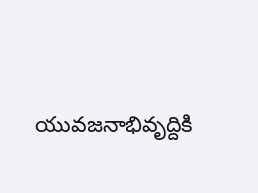యువజనాభివృద్దికి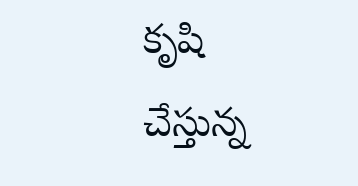కృషి చేస్తున్న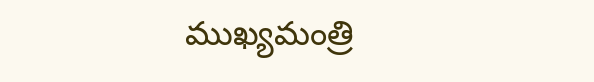ముఖ్యమంత్రి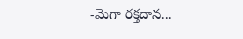-మెగా రక్తదాన...